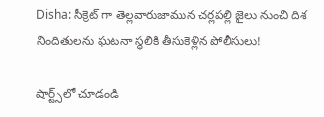Disha: సీక్రెట్ గా తెల్లవారుజామున చర్లపల్లి జైలు నుంచి దిశ నిందితులను ఘటనా స్థలికి తీసుకెళ్లిన పోలీసులు!

షార్ట్స్‌లో చూడండి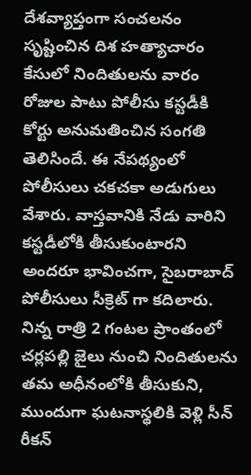దేశవ్యాప్తంగా సంచలనం సృష్టించిన దిశ హత్యాచారం కేసులో నిందితులను వారం రోజుల పాటు పోలీసు కస్టడీకి కోర్టు అనుమతించిన సంగతి తెలిసిందే. ఈ నేపథ్యంలో పోలీసులు చకచకా అడుగులు వేశారు. వాస్తవానికి నేడు వారిని కస్టడీలోకి తీసుకుంటారని అందరూ భావించగా, సైబరాబాద్ పోలీసులు సీక్రెట్ గా కదిలారు. నిన్న రాత్రి 2 గంటల ప్రాంతంలో చర్లపల్లి జైలు నుంచి నిందితులను తమ అధీనంలోకి తీసుకుని, ముందుగా ఘటనాస్థలికి వెళ్లి సీన్ రీకన్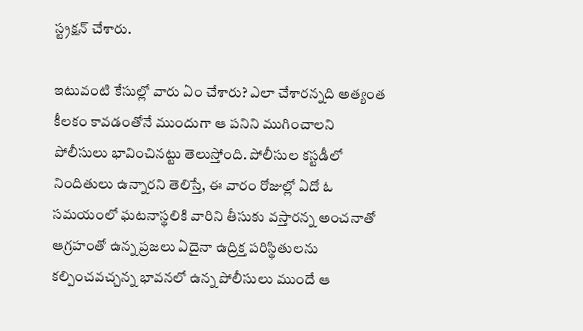స్ట్రక్షన్ చేశారు.

ఇటువంటి కేసుల్లో వారు ఏం చేశారు? ఎలా చేశారన్నది అత్యంత కీలకం కావడంతోనే ముందుగా ఆ పనిని ముగించాలని పోలీసులు భావించినట్టు తెలుస్తోంది. పోలీసుల కస్టడీలో నిందితులు ఉన్నారని తెలిస్తే, ఈ వారం రోజుల్లో ఏదో ఓ సమయంలో ఘటనాస్థలికి వారిని తీసుకు వస్తారన్న అంచనాతో ఆగ్రహంతో ఉన్న ప్రజలు ఏదైనా ఉద్రిక్త పరిస్థితులను కల్పించవచ్చన్న భావనలో ఉన్న పోలీసులు ముందే ఆ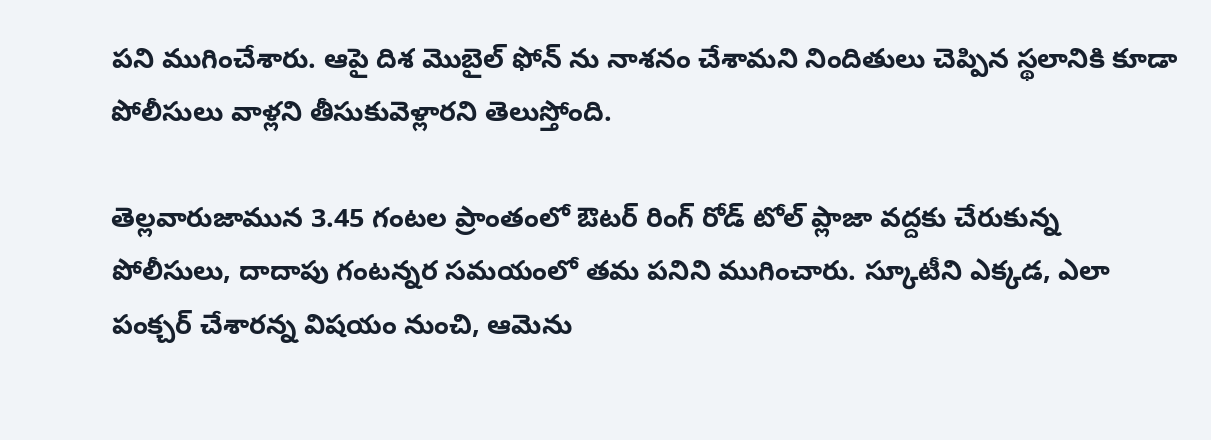పని ముగించేశారు. ఆపై దిశ మొబైల్ ఫోన్ ను నాశనం చేశామని నిందితులు చెప్పిన స్థలానికి కూడా పోలీసులు వాళ్లని తీసుకువెళ్లారని తెలుస్తోంది.

తెల్లవారుజామున 3.45 గంటల ప్రాంతంలో ఔటర్ రింగ్ రోడ్ టోల్ ప్లాజా వద్దకు చేరుకున్న పోలీసులు, దాదాపు గంటన్నర సమయంలో తమ పనిని ముగించారు. స్కూటీని ఎక్కడ, ఎలా పంక్చర్ చేశారన్న విషయం నుంచి, ఆమెను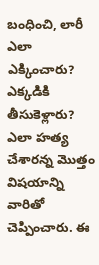బంధించి, లారీ ఎలా ఎక్కించారు? ఎక్కడికి తీసుకెళ్లారు? ఎలా హత్య చేశారన్న మొత్తం విషయాన్ని వారితో చెప్పించారు. ఈ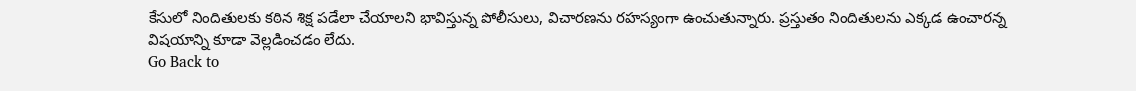కేసులో నిందితులకు కఠిన శిక్ష పడేలా చేయాలని భావిస్తున్న పోలీసులు, విచారణను రహస్యంగా ఉంచుతున్నారు. ప్రస్తుతం నిందితులను ఎక్కడ ఉంచారన్న విషయాన్ని కూడా వెల్లడించడం లేదు.
Go Back to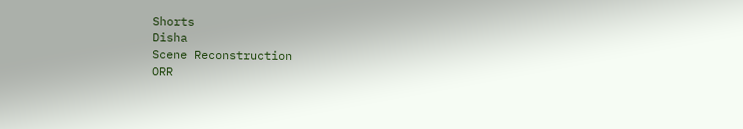Shorts
Disha
Scene Reconstruction
ORR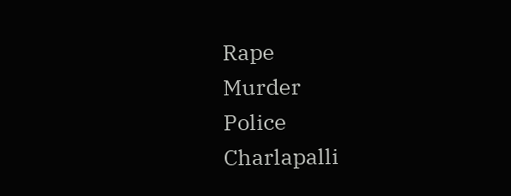Rape
Murder
Police
Charlapalli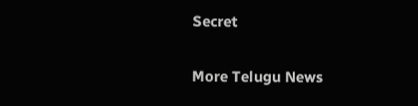Secret

More Telugu News